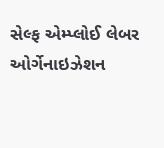સેલ્ફ એમ્પ્લોઈ લેબર ઓર્ગેનાઇઝેશન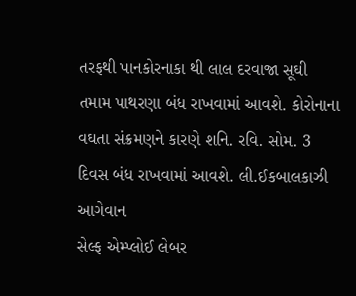તરફથી પાનકોરનાકા થી લાલ દરવાજા સૂઘી તમામ પાથરણા બંધ રાખવામાં આવશે. કોરોનાના વઘતા સંક્રમણને કારણે શનિ. રવિ. સોમ. 3 દિવસ બંધ રાખવામાં આવશે. લી.ઈકબાલકાઝી આગેવાન
સેલ્ફ એમ્પ્લોઈ લેબર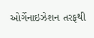ઓર્ગેનાઇઝેશન તરફથી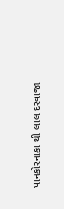પાનકોરનાકા થી લાલ દરવાજા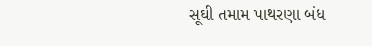સૂઘી તમામ પાથરણા બંધ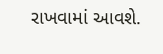રાખવામાં આવશે.